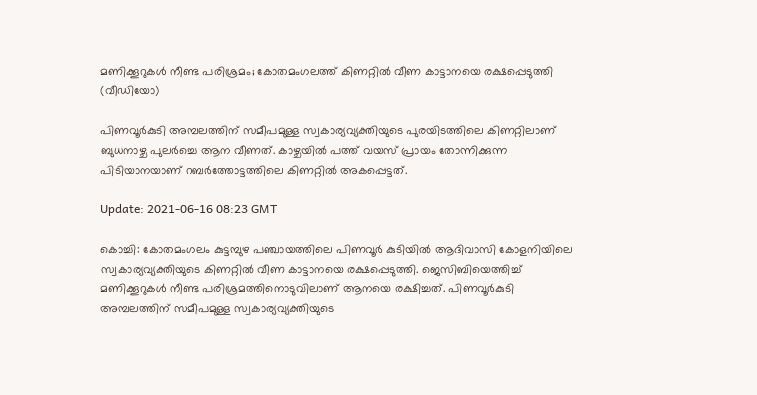മണിക്കൂറുകള്‍ നീണ്ട പരിശ്രമം; കോതമംഗലത്ത് കിണറ്റില്‍ വീണ കാട്ടാനയെ രക്ഷപ്പെടുത്തി (വീഡിയോ)

പിണവൂര്‍കുടി അമ്പലത്തിന് സമീപമുള്ള സ്വകാര്യവ്യക്തിയുടെ പുരയിടത്തിലെ കിണറ്റിലാണ് ബുധനാഴ്ച പുലര്‍ച്ചെ ആന വീണത്. കാഴ്ചയില്‍ പത്ത് വയസ് പ്രായം തോന്നിക്കുന്ന പിടിയാനയാണ് റബര്‍ത്തോട്ടത്തിലെ കിണറ്റില്‍ അകപ്പെട്ടത്.

Update: 2021-06-16 08:23 GMT

കൊച്ചി: കോതമംഗലം കുട്ടമ്പുഴ പഞ്ചായത്തിലെ പിണവൂര്‍ കുടിയില്‍ ആദിവാസി കോളനിയിലെ സ്വകാര്യവ്യക്തിയുടെ കിണറ്റില്‍ വീണ കാട്ടാനയെ രക്ഷപ്പെടുത്തി. ജെസിബിയെത്തിച്ച് മണിക്കൂറുകള്‍ നീണ്ട പരിശ്രമത്തിനൊടുവിലാണ് ആനയെ രക്ഷിച്ചത്. പിണവൂര്‍കുടി അമ്പലത്തിന് സമീപമുള്ള സ്വകാര്യവ്യക്തിയുടെ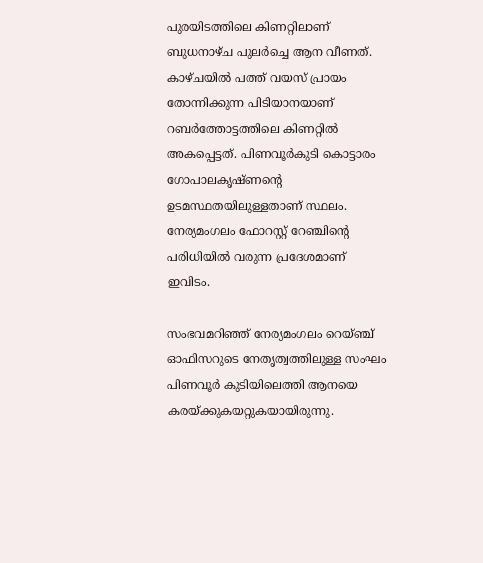പുരയിടത്തിലെ കിണറ്റിലാണ് ബുധനാഴ്ച പുലര്‍ച്ചെ ആന വീണത്. കാഴ്ചയില്‍ പത്ത് വയസ് പ്രായം തോന്നിക്കുന്ന പിടിയാനയാണ് റബര്‍ത്തോട്ടത്തിലെ കിണറ്റില്‍ അകപ്പെട്ടത്. പിണവൂര്‍കുടി കൊട്ടാരം ഗോപാലകൃഷ്ണന്റെ ഉടമസ്ഥതയിലുള്ളതാണ് സ്ഥലം. നേര്യമംഗലം ഫോറസ്റ്റ് റേഞ്ചിന്റെ പരിധിയില്‍ വരുന്ന പ്രദേശമാണ് ഇവിടം.

സംഭവമറിഞ്ഞ് നേര്യമംഗലം റെയ്ഞ്ച് ഓഫിസറുടെ നേതൃത്വത്തിലുള്ള സംഘം പിണവൂര്‍ കുടിയിലെത്തി ആനയെ കരയ്ക്കുകയറ്റുകയായിരുന്നു.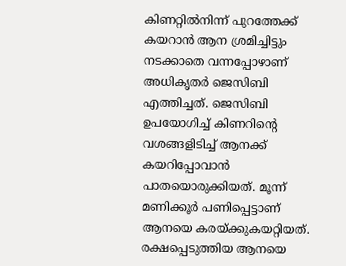കിണറ്റില്‍നിന്ന് പുറത്തേക്ക് കയറാന്‍ ആന ശ്രമിച്ചിട്ടും നടക്കാതെ വന്നപ്പോഴാണ് അധികൃതര്‍ ജെസിബി എത്തിച്ചത്. ജെസിബി ഉപയോഗിച്ച് കിണറിന്റെ വശങ്ങളിടിച്ച് ആനക്ക് കയറിപ്പോവാന്‍ പാതയൊരുക്കിയത്. മൂന്ന് മണിക്കൂര്‍ പണിപ്പെട്ടാണ് ആനയെ കരയ്ക്കുകയറ്റിയത്. രക്ഷപ്പെടുത്തിയ ആനയെ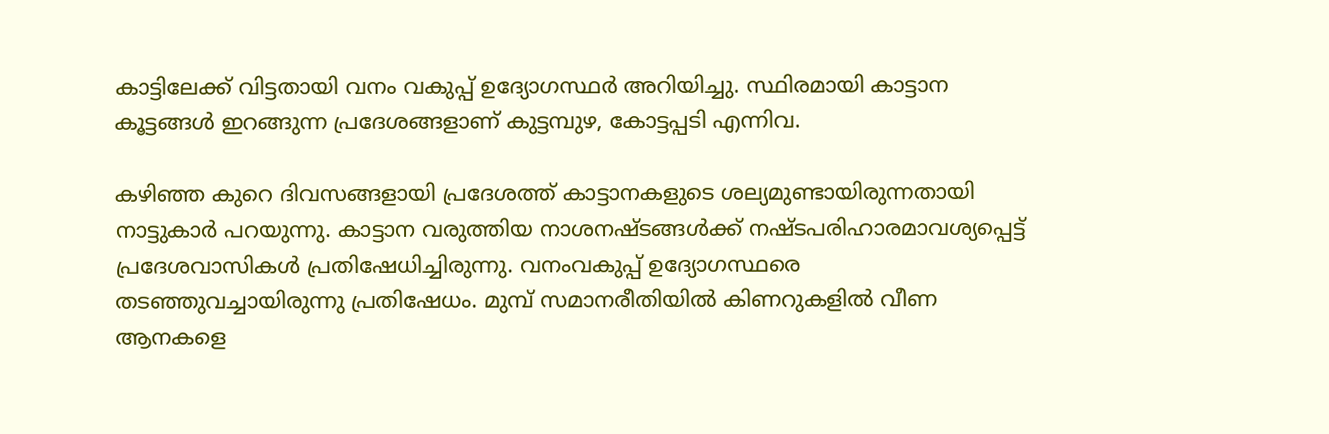കാട്ടിലേക്ക് വിട്ടതായി വനം വകുപ്പ് ഉദ്യോഗസ്ഥര്‍ അറിയിച്ചു. സ്ഥിരമായി കാട്ടാന കൂട്ടങ്ങള്‍ ഇറങ്ങുന്ന പ്രദേശങ്ങളാണ് കുട്ടമ്പുഴ, കോട്ടപ്പടി എന്നിവ.

കഴിഞ്ഞ കുറെ ദിവസങ്ങളായി പ്രദേശത്ത് കാട്ടാനകളുടെ ശല്യമുണ്ടായിരുന്നതായി നാട്ടുകാര്‍ പറയുന്നു. കാട്ടാന വരുത്തിയ നാശനഷ്ടങ്ങള്‍ക്ക് നഷ്ടപരിഹാരമാവശ്യപ്പെട്ട് പ്രദേശവാസികള്‍ പ്രതിഷേധിച്ചിരുന്നു. വനംവകുപ്പ് ഉദ്യോഗസ്ഥരെ തടഞ്ഞുവച്ചായിരുന്നു പ്രതിഷേധം. മുമ്പ് സമാനരീതിയില്‍ കിണറുകളില്‍ വീണ ആനകളെ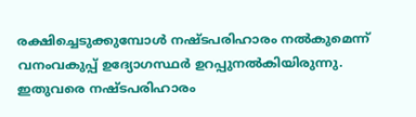രക്ഷിച്ചെടുക്കുമ്പോള്‍ നഷ്ടപരിഹാരം നല്‍കുമെന്ന് വനംവകുപ്പ് ഉദ്യോഗസ്ഥര്‍ ഉറപ്പുനല്‍കിയിരുന്നു. ഇതുവരെ നഷ്ടപരിഹാരം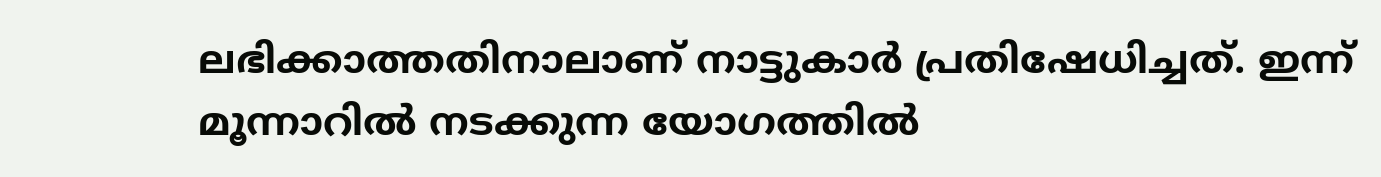ലഭിക്കാത്തതിനാലാണ് നാട്ടുകാര്‍ പ്രതിഷേധിച്ചത്. ഇന്ന് മൂന്നാറില്‍ നടക്കുന്ന യോഗത്തില്‍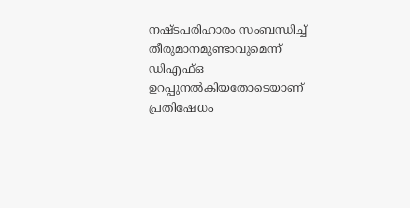നഷ്ടപരിഹാരം സംബന്ധിച്ച് തീരുമാനമുണ്ടാവുമെന്ന് ഡിഎഫ്ഒ ഉറപ്പുനല്‍കിയതോടെയാണ് പ്രതിഷേധം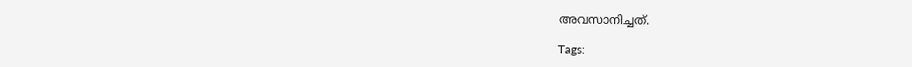അവസാനിച്ചത്.

Tags: